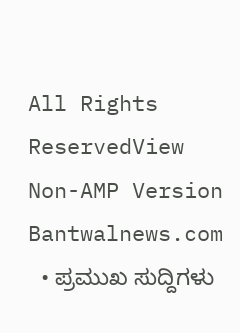All Rights ReservedView Non-AMP Version
Bantwalnews.com
  • ಪ್ರಮುಖ ಸುದ್ದಿಗಳು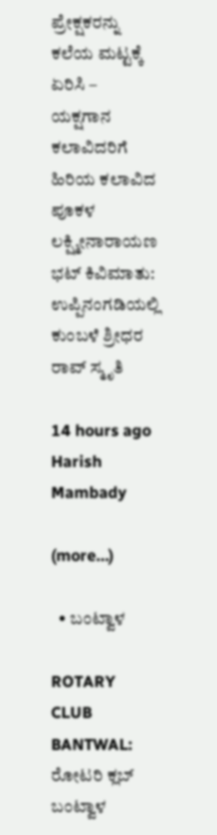ಪ್ರೇಕ್ಷಕರನ್ನು ಕಲೆಯ ಮಟ್ಟಕ್ಕೆ ಏರಿಸಿ – ಯಕ್ಷಗಾನ ಕಲಾವಿದರಿಗೆ ಹಿರಿಯ ಕಲಾವಿದ ಪೂಕಳ ಲಕ್ಷ್ಮೀನಾರಾಯಣ ಭಟ್ ಕಿವಿಮಾತು: ಉಪ್ಪಿನಂಗಡಿಯಲ್ಲಿ ಕುಂಬಳೆ ಶ್ರೀಧರ ರಾವ್ ಸ್ಮೃತಿ

14 hours ago
Harish Mambady

(more…)

  • ಬಂಟ್ವಾಳ

ROTARY CLUB BANTWAL: ರೋಟರಿ ಕ್ಲಬ್ ಬಂಟ್ವಾಳ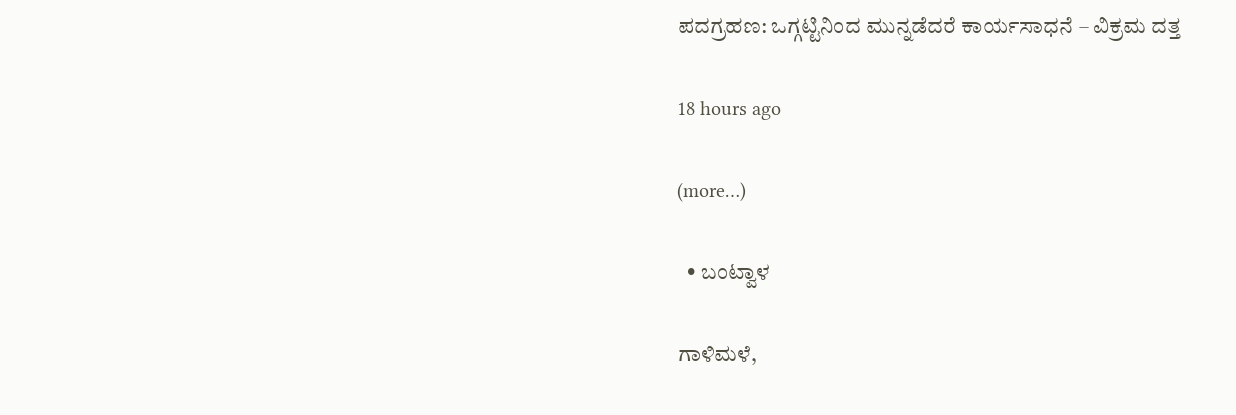ಪದಗ್ರಹಣ: ಒಗ್ಗಟ್ಟಿನಿಂದ ಮುನ್ನಡೆದರೆ ಕಾರ್ಯಸಾಧನೆ – ವಿಕ್ರಮ ದತ್ತ

18 hours ago

(more…)

  • ಬಂಟ್ವಾಳ

ಗಾಳಿಮಳೆ,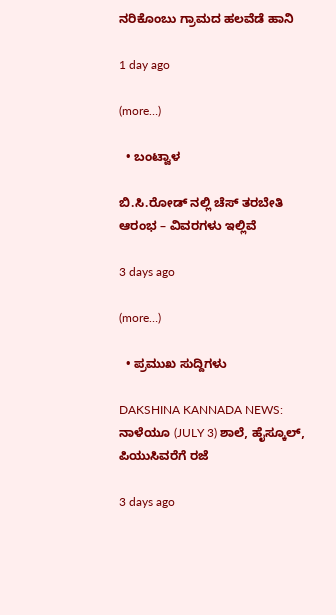ನರಿಕೊಂಬು ಗ್ರಾಮದ ಹಲವೆಡೆ ಹಾನಿ

1 day ago

(more…)

  • ಬಂಟ್ವಾಳ

ಬಿ.ಸಿ.ರೋಡ್ ನಲ್ಲಿ ಚೆಸ್ ತರಬೇತಿ ಆರಂಭ – ವಿವರಗಳು ಇಲ್ಲಿವೆ

3 days ago

(more…)

  • ಪ್ರಮುಖ ಸುದ್ದಿಗಳು

DAKSHINA KANNADA NEWS: ನಾಳೆಯೂ (JULY 3) ಶಾಲೆ, ಹೈಸ್ಕೂಲ್, ಪಿಯುಸಿವರೆಗೆ ರಜೆ

3 days ago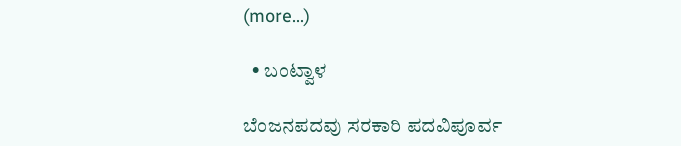(more…)

  • ಬಂಟ್ವಾಳ

ಬೆಂಜನಪದವು ಸರಕಾರಿ ಪದವಿಪೂರ್ವ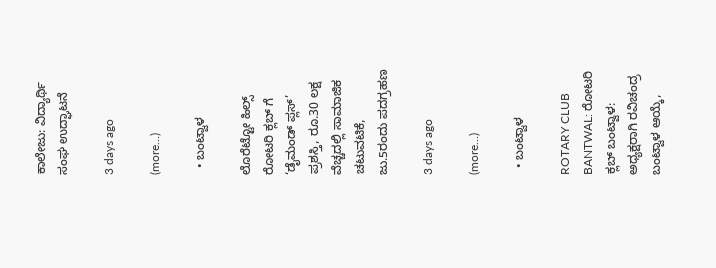ಕಾಲೇಜು: ವಿದ್ಯಾರ್ಥಿ ಸಂಘ ಉದ್ಘಾಟನೆ

3 days ago

(more…)

  • ಬಂಟ್ವಾಳ

ಲೊರೆಟ್ಟೋ ಹಿಲ್ಸ್ ರೋಟರಿ ಕ್ಲಬ್ ಗೆ ‘ಡೈಮಂಡ್ ಪ್ಲಸ್’ ಪ್ರಶಸ್ತಿ, ರೂ.30 ಲಕ್ಷ ವೆಚ್ಚದಲ್ಲಿ ಸಾಮಾಜಿಕ ಚಟುವಟಿಕೆ, ಜು.5ರಂದು ಪದಗ್ರಹಣ

3 days ago

(more…)

  • ಬಂಟ್ವಾಳ

ROTARY CLUB BANTWAL: ರೋಟರಿ ಕ್ಲಬ್ ಬಂಟ್ವಾಳ: ಅಧ್ಯಕ್ಷರಾಗಿ ರವಿಚಂದ್ರ ಬಂಟ್ವಾಳ ಆಯ್ಕೆ,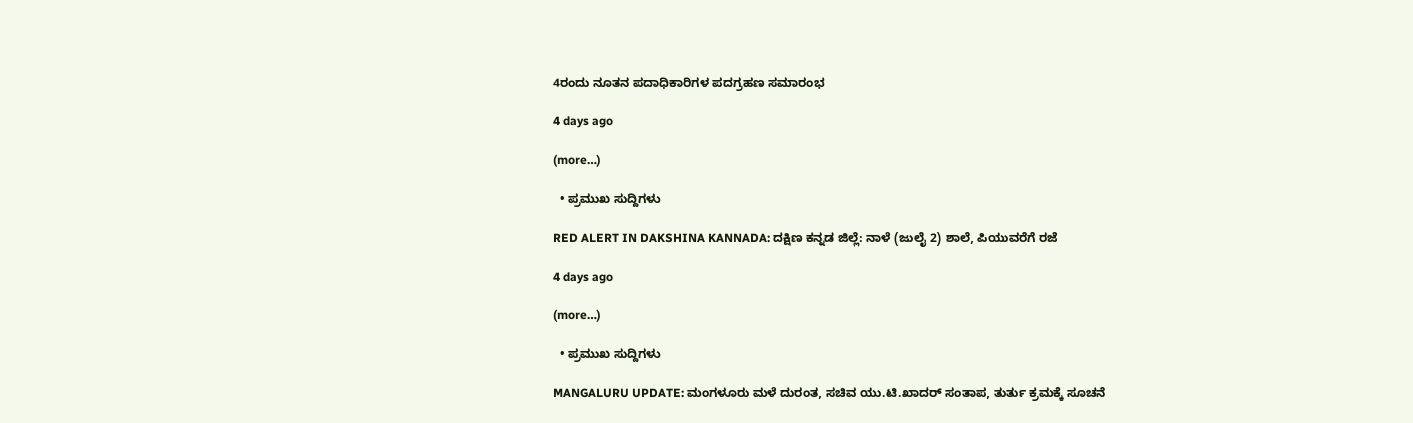4ರಂದು ನೂತನ ಪದಾಧಿಕಾರಿಗಳ ಪದಗ್ರಹಣ ಸಮಾರಂಭ

4 days ago

(more…)

  • ಪ್ರಮುಖ ಸುದ್ದಿಗಳು

RED ALERT IN DAKSHINA KANNADA: ದಕ್ಷಿಣ ಕನ್ನಡ ಜಿಲ್ಲೆ: ನಾಳೆ (ಜುಲೈ 2) ಶಾಲೆ, ಪಿಯುವರೆಗೆ ರಜೆ

4 days ago

(more…)

  • ಪ್ರಮುಖ ಸುದ್ದಿಗಳು

MANGALURU UPDATE: ಮಂಗಳೂರು ಮಳೆ ದುರಂತ, ಸಚಿವ ಯು.ಟಿ.ಖಾದರ್ ಸಂತಾಪ, ತುರ್ತು ಕ್ರಮಕ್ಕೆ ಸೂಚನೆ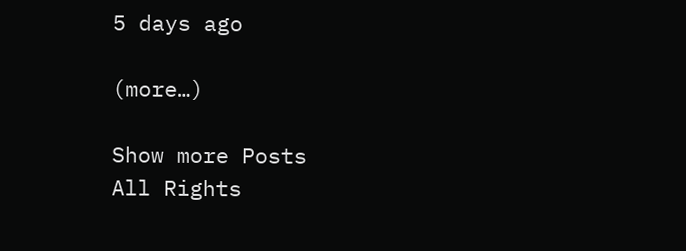5 days ago

(more…)

Show more Posts
All Rights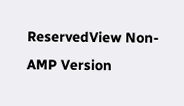ReservedView Non-AMP Version